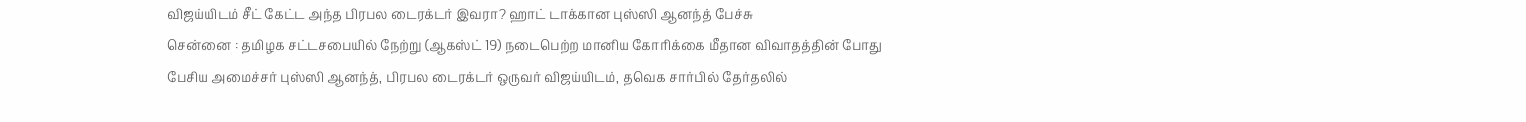விஜய்யிடம் சீட் கேட்ட அந்த பிரபல டைரக்டர் இவரா? ஹாட் டாக்கான புஸ்ஸி ஆனந்த் பேச்சு
சென்னை : தமிழக சட்டசபையில் நேற்று (ஆகஸ்ட் 19) நடைபெற்ற மானிய கோரிக்கை மீதான விவாதத்தின் போது பேசிய அமைச்சர் புஸ்ஸி ஆனந்த், பிரபல டைரக்டர் ஒருவர் விஜய்யிடம், தவெக சார்பில் தேர்தலில்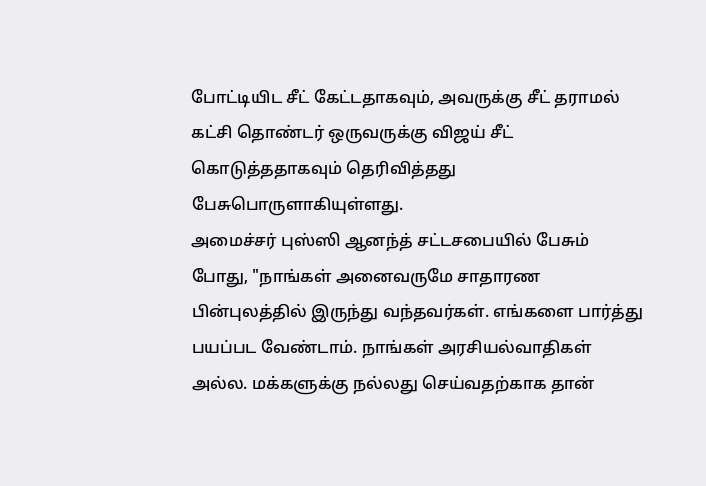போட்டியிட சீட் கேட்டதாகவும், அவருக்கு சீட் தராமல் கட்சி தொண்டர் ஒருவருக்கு விஜய் சீட் கொடுத்ததாகவும் தெரிவித்தது பேசுபொருளாகியுள்ளது.
அமைச்சர் புஸ்ஸி ஆனந்த் சட்டசபையில் பேசும் போது, "நாங்கள் அனைவருமே சாதாரண பின்புலத்தில் இருந்து வந்தவர்கள். எங்களை பார்த்து பயப்பட வேண்டாம். நாங்கள் அரசியல்வாதிகள் அல்ல. மக்களுக்கு நல்லது செய்வதற்காக தான்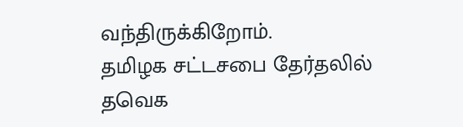வந்திருக்கிறோம்.
தமிழக சட்டசபை தேர்தலில் தவெக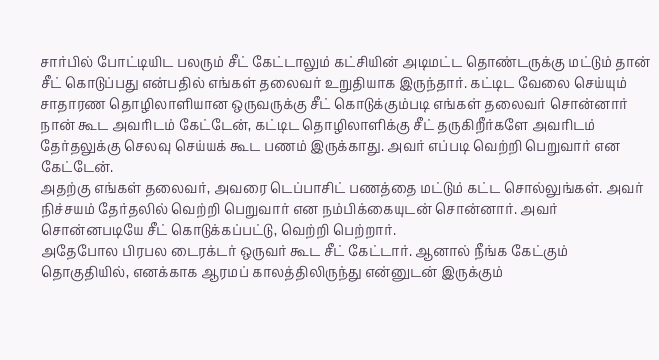சார்பில் போட்டியிட பலரும் சீட் கேட்டாலும் கட்சியின் அடிமட்ட தொண்டருக்கு மட்டும் தான் சீட் கொடுப்பது என்பதில் எங்கள் தலைவர் உறுதியாக இருந்தார். கட்டிட வேலை செய்யும் சாதாரண தொழிலாளியான ஒருவருக்கு சீட் கொடுக்கும்படி எங்கள் தலைவர் சொன்னார் நான் கூட அவரிடம் கேட்டேன், கட்டிட தொழிலாளிக்கு சீட் தருகிறீர்களே அவரிடம் தேர்தலுக்கு செலவு செய்யக் கூட பணம் இருக்காது. அவர் எப்படி வெற்றி பெறுவார் என கேட்டேன்.
அதற்கு எங்கள் தலைவர், அவரை டெப்பாசிட் பணத்தை மட்டும் கட்ட சொல்லுங்கள். அவர் நிச்சயம் தேர்தலில் வெற்றி பெறுவார் என நம்பிக்கையுடன் சொன்னார். அவர் சொன்னபடியே சீட் கொடுக்கப்பட்டு, வெற்றி பெற்றார்.
அதேபோல பிரபல டைரக்டர் ஒருவர் கூட சீட் கேட்டார். ஆனால் நீங்க கேட்கும் தொகுதியில், எனக்காக ஆரமப் காலத்திலிருந்து என்னுடன் இருக்கும்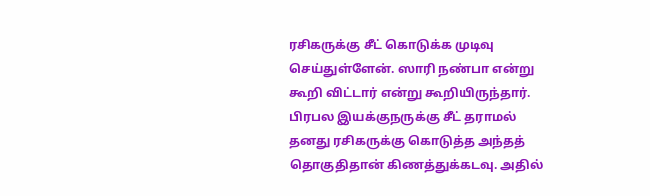ரசிகருக்கு சீட் கொடுக்க முடிவு செய்துள்ளேன். ஸாரி நண்பா என்று கூறி விட்டார் என்று கூறியிருந்தார்.
பிரபல இயக்குநருக்கு சீட் தராமல் தனது ரசிகருக்கு கொடுத்த அந்தத் தொகுதிதான் கிணத்துக்கடவு. அதில்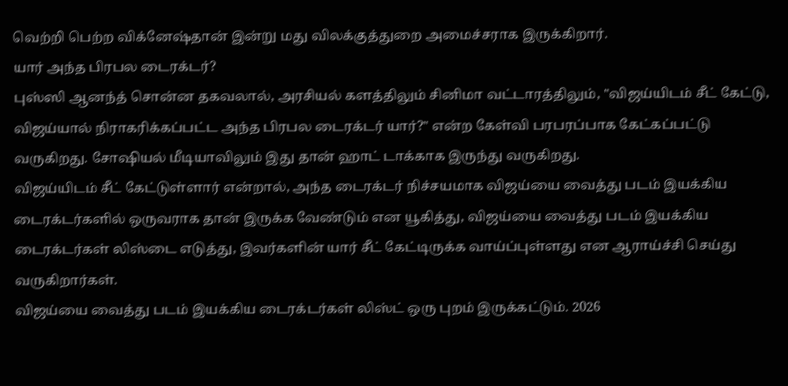வெற்றி பெற்ற விக்னேஷ்தான் இன்று மது விலக்குத்துறை அமைச்சராக இருக்கிறார்.
யார் அந்த பிரபல டைரக்டர்?
புஸ்ஸி ஆனந்த் சொன்ன தகவலால், அரசியல் களத்திலும் சினிமா வட்டாரத்திலும், "விஜய்யிடம் சீட் கேட்டு, விஜய்யால் நிராகரிக்கப்பட்ட அந்த பிரபல டைரக்டர் யார்?" என்ற கேள்வி பரபரப்பாக கேட்கப்பட்டு வருகிறது. சோஷியல் மீடியாவிலும் இது தான் ஹாட் டாக்காக இருந்து வருகிறது.
விஜய்யிடம் சீட் கேட்டுள்ளார் என்றால், அந்த டைரக்டர் நிச்சயமாக விஜய்யை வைத்து படம் இயக்கிய டைரக்டர்களில் ஒருவராக தான் இருக்க வேண்டும் என யூகித்து, விஜய்யை வைத்து படம் இயக்கிய டைரக்டர்கள் லிஸ்டை எடுத்து, இவர்களின் யார் சீட் கேட்டிருக்க வாய்ப்புள்ளது என ஆராய்ச்சி செய்து வருகிறார்கள்.
விஜய்யை வைத்து படம் இயக்கிய டைரக்டர்கள் லிஸ்ட் ஒரு புறம் இருக்கட்டும். 2026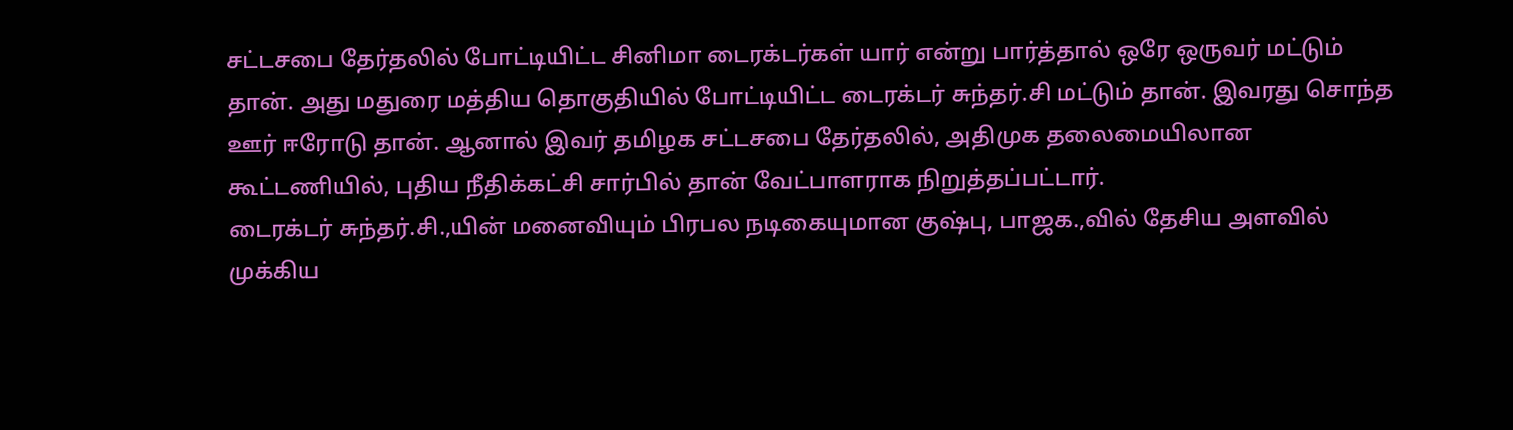சட்டசபை தேர்தலில் போட்டியிட்ட சினிமா டைரக்டர்கள் யார் என்று பார்த்தால் ஒரே ஒருவர் மட்டும் தான். அது மதுரை மத்திய தொகுதியில் போட்டியிட்ட டைரக்டர் சுந்தர்.சி மட்டும் தான். இவரது சொந்த ஊர் ஈரோடு தான். ஆனால் இவர் தமிழக சட்டசபை தேர்தலில், அதிமுக தலைமையிலான கூட்டணியில், புதிய நீதிக்கட்சி சார்பில் தான் வேட்பாளராக நிறுத்தப்பட்டார்.
டைரக்டர் சுந்தர்.சி.,யின் மனைவியும் பிரபல நடிகையுமான குஷ்பு, பாஜக.,வில் தேசிய அளவில் முக்கிய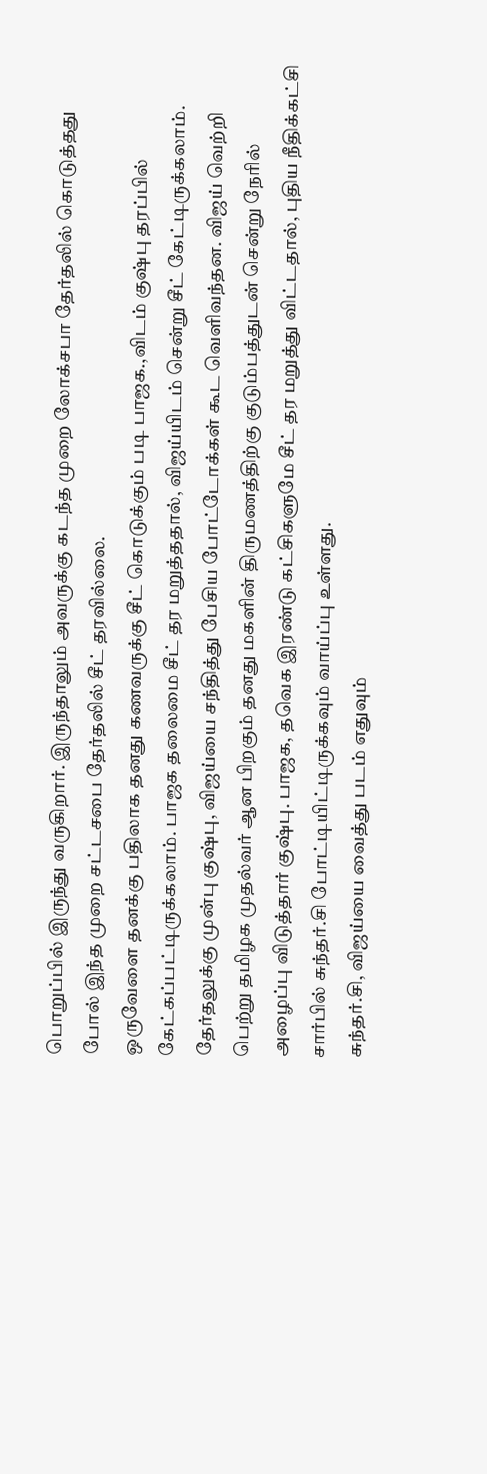பொறுப்பில் இருந்து வருகிறார். இருந்தாலும் அவருக்கு கடந்த முறை லோக்சபா தேர்தலில் கொடுத்தது போல் இந்த முறை சட்டசபை தேர்தலில் சீட் தரவில்லை.
ஒருவேளை தனக்கு பதிலாக தனது கணவருக்கு சீட் கொடுக்கும் படி பாஜக.,விடம் குஷ்பு தரப்பில் கேட்கப்பட்டிருக்கலாம். பாஜக தலைமை சீட் தர மறுத்ததால், விஜய்யிடம் சென்று சீட் கேட்டிருக்கலாம். தேர்தலுக்கு முன்பு குஷ்பு, விஜய்யை சந்தித்து பேசிய போட்டோக்கள் கூட வெளிவந்தன. விஜய் வெற்றி பெற்று தமிழக முதல்வர் ஆன பிறகும் தனது மகளின் திருமணத்திற்கு குடும்பத்துடன் சென்று நேரில் அழைப்பு விடுத்தார் குஷ்பு. பாஜக, தவெக இரண்டு கட்சிகளுமே சீட் தர மறுத்து விட்டதால், புதிய நீதிக்கட்சி சார்பில் சுந்தர்.சி போட்டியிட்டிருக்கவும் வாய்ப்பு உள்ளது.
சுந்தர்.சி, விஜய்யை வைத்து படம் எதுவும்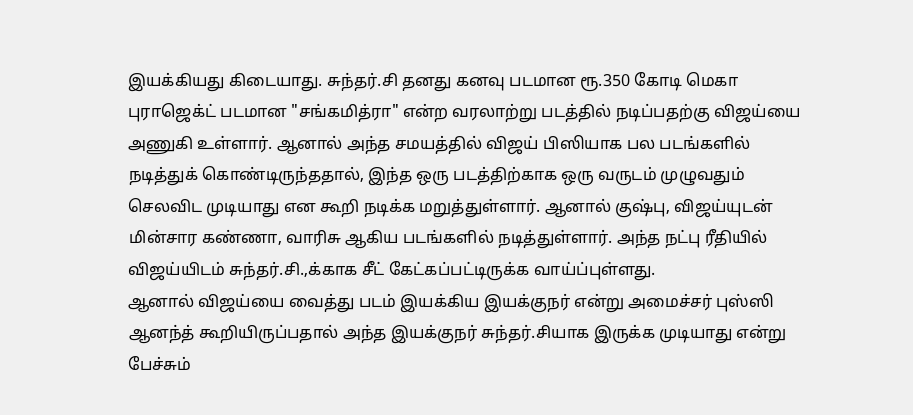இயக்கியது கிடையாது. சுந்தர்.சி தனது கனவு படமான ரூ.350 கோடி மெகா புராஜெக்ட் படமான "சங்கமித்ரா" என்ற வரலாற்று படத்தில் நடிப்பதற்கு விஜய்யை அணுகி உள்ளார். ஆனால் அந்த சமயத்தில் விஜய் பிஸியாக பல படங்களில் நடித்துக் கொண்டிருந்ததால், இந்த ஒரு படத்திற்காக ஒரு வருடம் முழுவதும் செலவிட முடியாது என கூறி நடிக்க மறுத்துள்ளார். ஆனால் குஷ்பு, விஜய்யுடன் மின்சார கண்ணா, வாரிசு ஆகிய படங்களில் நடித்துள்ளார். அந்த நட்பு ரீதியில் விஜய்யிடம் சுந்தர்.சி.,க்காக சீட் கேட்கப்பட்டிருக்க வாய்ப்புள்ளது.
ஆனால் விஜய்யை வைத்து படம் இயக்கிய இயக்குநர் என்று அமைச்சர் புஸ்ஸி ஆனந்த் கூறியிருப்பதால் அந்த இயக்குநர் சுந்தர்.சியாக இருக்க முடியாது என்று பேச்சும்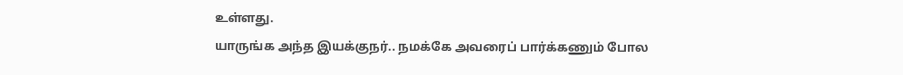உள்ளது.
யாருங்க அந்த இயக்குநர்.. நமக்கே அவரைப் பார்க்கணும் போல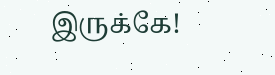இருக்கே!